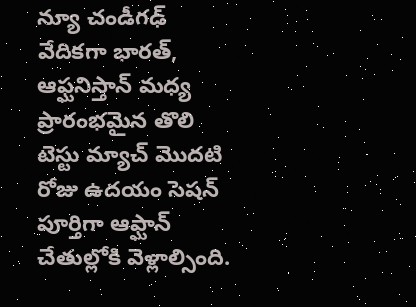న్యూ చండీగఢ్ వేదికగా భారత్, ఆఫ్ఘనిస్తాన్ మధ్య ప్రారంభమైన తొలి టెస్టు మ్యాచ్ మొదటి రోజు ఉదయం సెషన్ పూర్తిగా ఆఫ్ఘాన్ చేతుల్లోకి వెళ్లాల్సింది.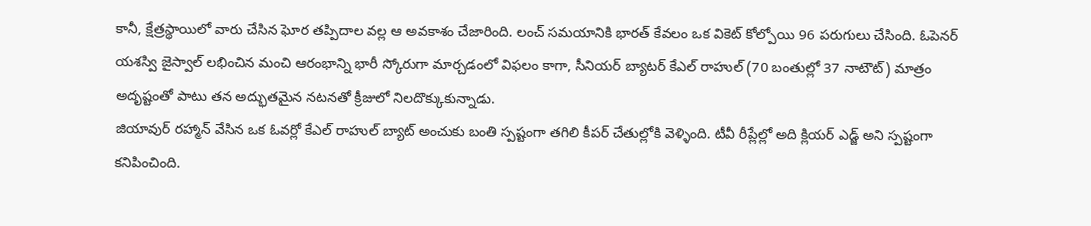కానీ, క్షేత్రస్థాయిలో వారు చేసిన ఘోర తప్పిదాల వల్ల ఆ అవకాశం చేజారింది. లంచ్ సమయానికి భారత్ కేవలం ఒక వికెట్ కోల్పోయి 96 పరుగులు చేసింది. ఓపెనర్ యశస్వి జైస్వాల్ లభించిన మంచి ఆరంభాన్ని భారీ స్కోరుగా మార్చడంలో విఫలం కాగా, సీనియర్ బ్యాటర్ కేఎల్ రాహుల్ (70 బంతుల్లో 37 నాటౌట్) మాత్రం అదృష్టంతో పాటు తన అద్భుతమైన నటనతో క్రీజులో నిలదొక్కుకున్నాడు.
జియావుర్ రహ్మాన్ వేసిన ఒక ఓవర్లో కేఎల్ రాహుల్ బ్యాట్ అంచుకు బంతి స్పష్టంగా తగిలి కీపర్ చేతుల్లోకి వెళ్ళింది. టీవీ రీప్లేల్లో అది క్లియర్ ఎడ్జ్ అని స్పష్టంగా కనిపించింది.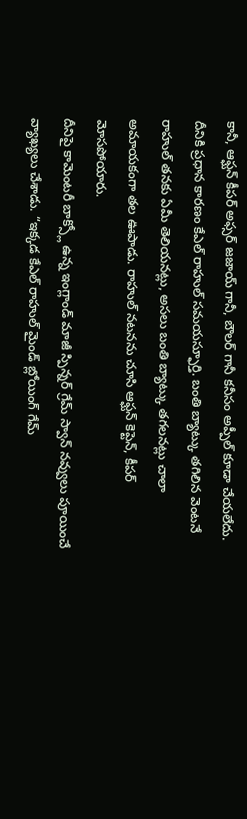కానీ, ఆఫ్ఘన్ కీపర్ అఫ్సర్ జజాయ్ గానీ, బౌలర్ గానీ కనీసం అప్పీల్ కూడా చేయలేదు. దీనికి ప్రధాన కారణం కేఎల్ రాహుల్ సమయస్ఫూర్తి. బంతి బ్యాట్కు తగిలిన వెంటనే రాహుల్ తనకు ఏమీ తెలియనట్లు, అసలు బంతి బ్యాట్కు తగలనట్లు చాలా అమాయకంగా తల ఊపాడు. రాహుల్ నటనను చూసి ఆఫ్ఘన్ కెప్టెన్, కీపర్ మోసపోయారు.
దీనిపై కామెంటరీ బాక్స్లో ఉన్న ఇంగ్లాండ్ మాజీ స్పిన్నర్ గ్రేమ్ స్వాన్ నవ్వులు పూయించే వ్యాఖ్యలు చేశాడు. “ఇక్కడ కేఎల్ రాహుల్ మైండ్ బ్లోయింగ్ గేమ్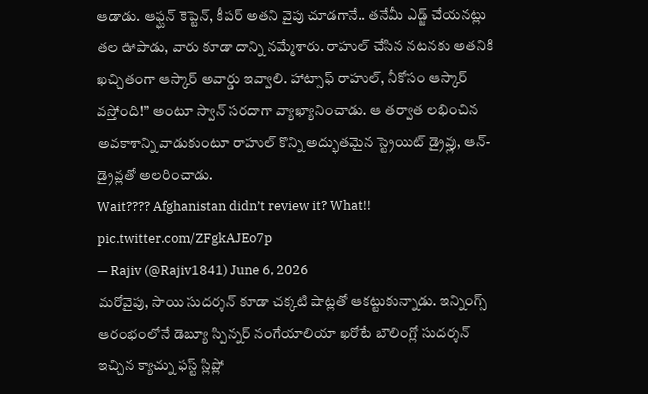ఆడాడు. ఆఫ్ఘన్ కెప్టెన్, కీపర్ అతని వైపు చూడగానే.. తనేమీ ఎడ్జ్ చేయనట్లు తల ఊపాడు, వారు కూడా దాన్ని నమ్మేశారు. రాహుల్ చేసిన నటనకు అతనికి ఖచ్చితంగా ఆస్కార్ అవార్డు ఇవ్వాలి. హాట్సాఫ్ రాహుల్, నీకోసం ఆస్కార్ వస్తోంది!” అంటూ స్వాన్ సరదాగా వ్యాఖ్యానించాడు. ఆ తర్వాత లభించిన అవకాశాన్ని వాడుకుంటూ రాహుల్ కొన్ని అద్భుతమైన స్ట్రెయిట్ డ్రైవ్లు, ఆన్-డ్రైవ్లతో అలరించాడు.
Wait???? Afghanistan didn’t review it? What!! pic.twitter.com/ZFgkAJEo7p
— Rajiv (@Rajiv1841) June 6, 2026
మరోవైపు, సాయి సుదర్శన్ కూడా చక్కటి షాట్లతో ఆకట్టుకున్నాడు. ఇన్నింగ్స్ ఆరంభంలోనే డెబ్యూ స్పిన్నర్ నంగేయాలియా ఖరోటే బౌలింగ్లో సుదర్శన్ ఇచ్చిన క్యాచ్ను ఫస్ట్ స్లిప్లో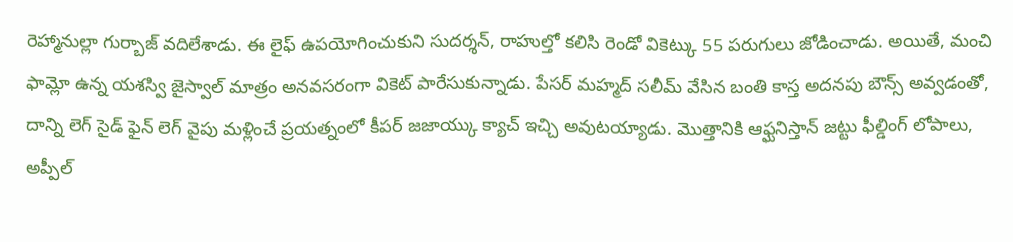రెహ్మానుల్లా గుర్బాజ్ వదిలేశాడు. ఈ లైఫ్ ఉపయోగించుకుని సుదర్శన్, రాహుల్తో కలిసి రెండో వికెట్కు 55 పరుగులు జోడించాడు. అయితే, మంచి ఫామ్లో ఉన్న యశస్వి జైస్వాల్ మాత్రం అనవసరంగా వికెట్ పారేసుకున్నాడు. పేసర్ మహ్మద్ సలీమ్ వేసిన బంతి కాస్త అదనపు బౌన్స్ అవ్వడంతో, దాన్ని లెగ్ సైడ్ ఫైన్ లెగ్ వైపు మళ్లించే ప్రయత్నంలో కీపర్ జజాయ్కు క్యాచ్ ఇచ్చి అవుటయ్యాడు. మొత్తానికి ఆఫ్ఘనిస్తాన్ జట్టు ఫీల్డింగ్ లోపాలు, అప్పీల్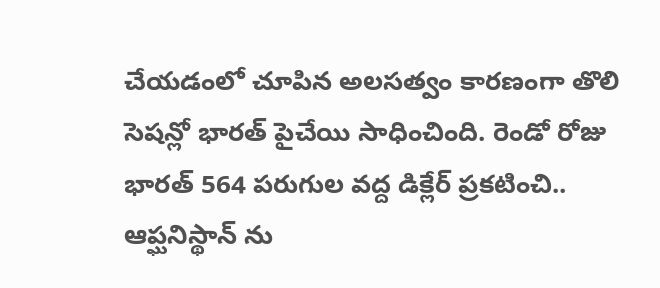చేయడంలో చూపిన అలసత్వం కారణంగా తొలి సెషన్లో భారత్ పైచేయి సాధించింది. రెండో రోజు భారత్ 564 పరుగుల వద్ద డిక్లేర్ ప్రకటించి.. ఆప్ఘనిస్థాన్ ను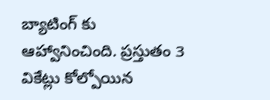బ్యాటింగ్ కు ఆహ్వానించింది. ప్రస్తుతం 3 వికేట్లు కోల్పోయిన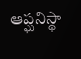ఆప్ఘనిస్థా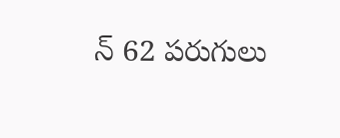న్ 62 పరుగులు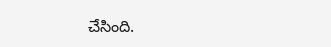చేసింది.